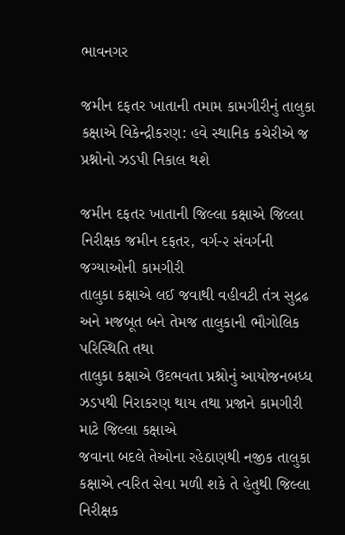ભાવનગર

જમીન દફતર ખાતાની તમામ કામગીરીનું તાલુકા કક્ષાએ વિકેન્દ્રીકરણ: હવે સ્થાનિક કચેરીએ જ પ્રશ્નોનો ઝડપી નિકાલ થશે

જમીન દફતર ખાતાની જિલ્લા કક્ષાએ જિલ્લા નિરીક્ષક જમીન દફતર, વર્ગ-૨ સંવર્ગની જગ્યાઓની કામગીરી
તાલુકા કક્ષાએ લઈ જવાથી વહીવટી તંત્ર સુદ્રઢ અને મજબૂત બને તેમજ તાલુકાની ભૌગોલિક પરિસ્થિતિ તથા
તાલુકા કક્ષાએ ઉદભવતા પ્રશ્નોનું આયોજનબધ્ધ ઝડપથી નિરાકરણ થાય તથા પ્રજાને કામગીરી માટે જિલ્લા કક્ષાએ
જવાના બદલે તેઓના રહેઠાણથી નજીક તાલુકા કક્ષાએ ત્વરિત સેવા મળી શકે તે હેતુથી જિલ્લા નિરીક્ષક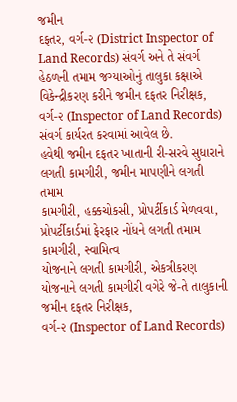જમીન
દફતર, વર્ગ-૨ (District Inspector of Land Records) સંવર્ગ અને તે સંવર્ગ હેઠળની તમામ જગ્યાઓનું તાલુકા કક્ષાએ
વિકેન્દ્રીકરણ કરીને જમીન દફતર નિરીક્ષક, વર્ગ-૨ (Inspector of Land Records) સંવર્ગ કાર્યરત કરવામાં આવેલ છે.
હવેથી જમીન દફતર ખાતાની રી-સરવે સુધારાને લગતી કામગીરી, જમીન માપણીને લગતી તમામ
કામગીરી, હક્કચોકસી, પ્રોપર્ટીકાર્ડ મેળવવા, પ્રોપર્ટીકાર્ડમાં ફેરફાર નોંધને લગતી તમામ કામગીરી, સ્વામિત્વ
યોજનાને લગતી કામગીરી, એકત્રીકરણ યોજનાને લગતી કામગીરી વગેરે જે-તે તાલુકાની જમીન દફતર નિરીક્ષક,
વર્ગ-૨ (Inspector of Land Records)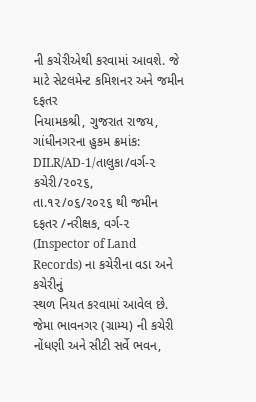ની કચેરીએથી કરવામાં આવશે. જે માટે સેટલમેન્ટ કમિશનર અને જમીન દફતર
નિયામકશ્રી, ગુજરાત રાજય, ગાંધીનગરના હુકમ ક્રમાંક: DILR/AD-1/તાલુકા/વર્ગ-૨ કચેરી/૨૦૨૬,
તા.૧૨/૦૬/૨૦૨૬ થી જમીન દફતર /નરીક્ષક, વર્ગ-૨ (Inspector of Land Records) ના કચેરીના વડા અને કચેરીનું
સ્થળ નિયત કરવામાં આવેલ છે.
જેમા ભાવનગર (ગ્રામ્ય) ની કચેરી નોંધણી અને સીટી સર્વે ભવન,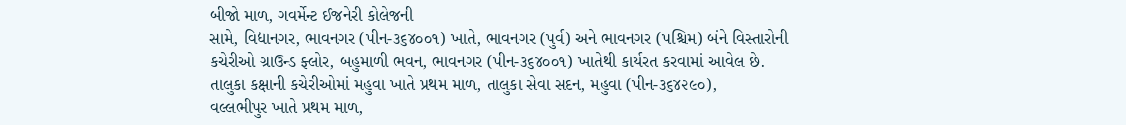બીજો માળ, ગવર્મેન્ટ ઈજનેરી કોલેજની
સામે, વિદ્યાનગર, ભાવનગર (પીન-૩૬૪૦૦૧) ખાતે, ભાવનગર (પુર્વ) અને ભાવનગર (પશ્ચિમ) બંને વિસ્તારોની
કચેરીઓ ગ્રાઉન્ડ ફ્લોર, બહુમાળી ભવન, ભાવનગર (પીન-૩૬૪૦૦૧) ખાતેથી કાર્યરત કરવામાં આવેલ છે.
તાલુકા કક્ષાની કચેરીઓમાં મહુવા ખાતે પ્રથમ માળ, તાલુકા સેવા સદન, મહુવા (પીન-૩૬૪૨૯૦),
વલ્લભીપુર ખાતે પ્રથમ માળ,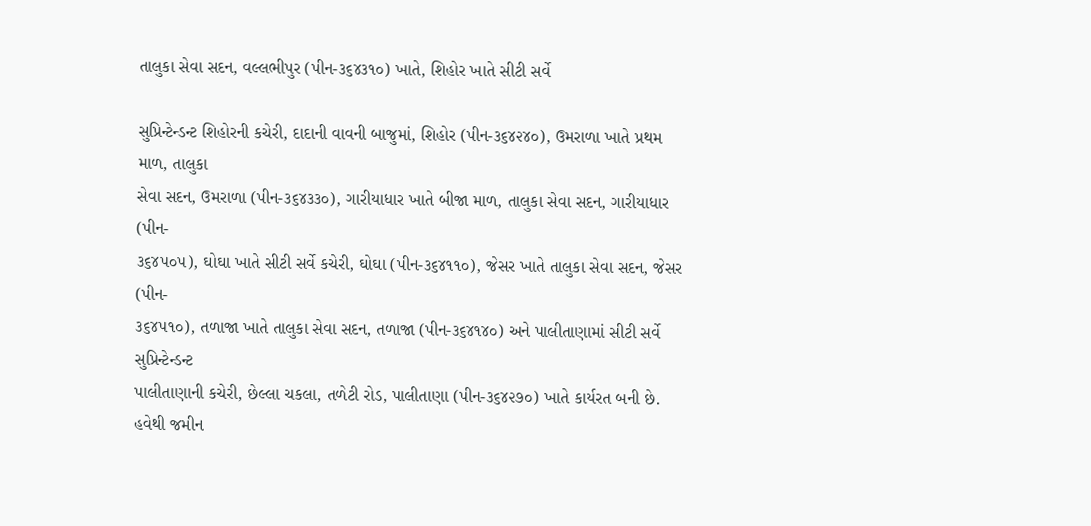તાલુકા સેવા સદન, વલ્લભીપુર (પીન-૩૬૪૩૧૦) ખાતે, શિહોર ખાતે સીટી સર્વે

સુપ્રિન્ટેન્ડન્ટ શિહોરની કચેરી, દાદાની વાવની બાજુમાં, શિહોર (પીન-૩૬૪૨૪૦), ઉમરાળા ખાતે પ્રથમ માળ, તાલુકા
સેવા સદન, ઉમરાળા (પીન-૩૬૪૩૩૦), ગારીયાધાર ખાતે બીજા માળ, તાલુકા સેવા સદન, ગારીયાધાર (પીન-
૩૬૪૫૦૫), ઘોઘા ખાતે સીટી સર્વે કચેરી, ઘોઘા (પીન-૩૬૪૧૧૦), જેસર ખાતે તાલુકા સેવા સદન, જેસર (પીન-
૩૬૪૫૧૦), તળાજા ખાતે તાલુકા સેવા સદન, તળાજા (પીન-૩૬૪૧૪૦) અને પાલીતાણામાં સીટી સર્વે સુપ્રિન્ટેન્ડન્ટ
પાલીતાણાની કચેરી, છેલ્લા ચકલા, તળેટી રોડ, પાલીતાણા (પીન-૩૬૪૨૭૦) ખાતે કાર્યરત બની છે.
હવેથી જમીન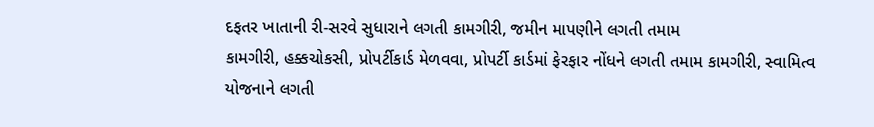દફતર ખાતાની રી-સરવે સુધારાને લગતી કામગીરી, જમીન માપણીને લગતી તમામ
કામગીરી, હક્કચોકસી, પ્રોપર્ટીકાર્ડ મેળવવા, પ્રોપર્ટી કાર્ડમાં ફેરફાર નોંધને લગતી તમામ કામગીરી, સ્વામિત્વ
યોજનાને લગતી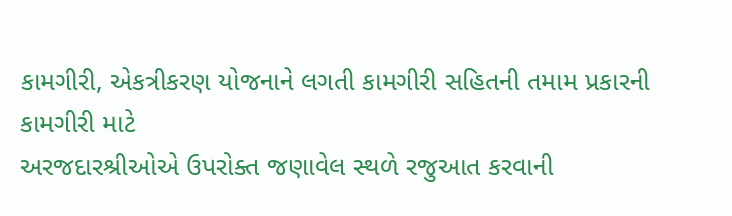કામગીરી, એકત્રીકરણ યોજનાને લગતી કામગીરી સહિતની તમામ પ્રકારની કામગીરી માટે
અરજદારશ્રીઓએ ઉપરોક્ત જણાવેલ સ્થળે રજુઆત કરવાની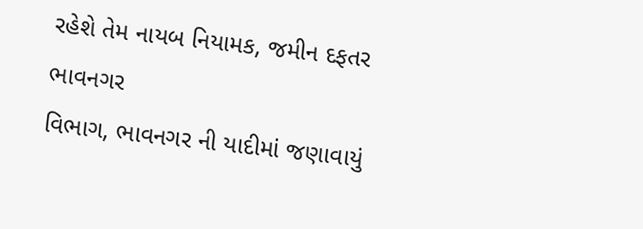રહેશે તેમ નાયબ નિયામક, જમીન દફતર ભાવનગર
વિભાગ, ભાવનગર ની યાદીમાં જણાવાયું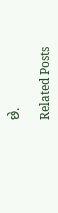છે.

Related Posts